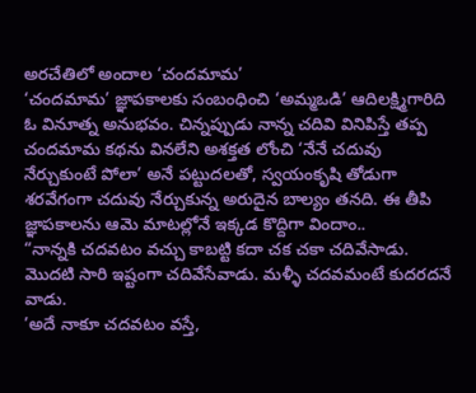అరచేతిలో అందాల ‘చందమామ’
‘చందమామ’ జ్ఞాపకాలకు సంబంధించి ‘అమ్మఒడి’ ఆదిలక్ష్మిగారిది ఓ వినూత్న అనుభవం. చిన్నప్పుడు నాన్న చదివి వినిపిస్తే తప్ప చందమామ కథను వినలేని అశక్తత లోంచి ‘నేనే చదువు నేర్చుకుంటే పోలా’ అనే పట్టుదలతో, స్వయంకృషి తోడుగా శరవేగంగా చదువు నేర్చుకున్న అరుదైన బాల్యం తనది. ఈ తీపి జ్ఞాపకాలను ఆమె మాటల్లోనే ఇక్కడ కొద్దిగా విందాం..
“నాన్నకి చదవటం వచ్చు కాబట్టి కదా చక చకా చదివేసాడు. మొదటి సారి ఇష్టంగా చదివేసేవాడు. మళ్ళీ చదవమంటే కుదరదనే వాడు.
’అదే నాకూ చదవటం వస్తే,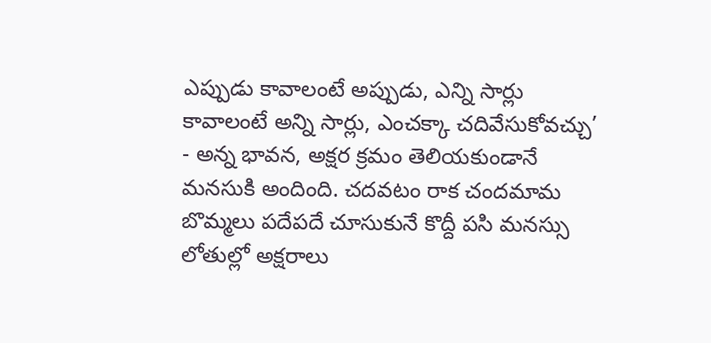ఎప్పుడు కావాలంటే అప్పుడు, ఎన్ని సార్లు కావాలంటే అన్ని సార్లు, ఎంచక్కా చదివేసుకోవచ్చు’ - అన్న భావన, అక్షర క్రమం తెలియకుండానే మనసుకి అందింది. చదవటం రాక చందమామ బొమ్మలు పదేపదే చూసుకునే కొద్దీ పసి మనస్సు లోతుల్లో అక్షరాలు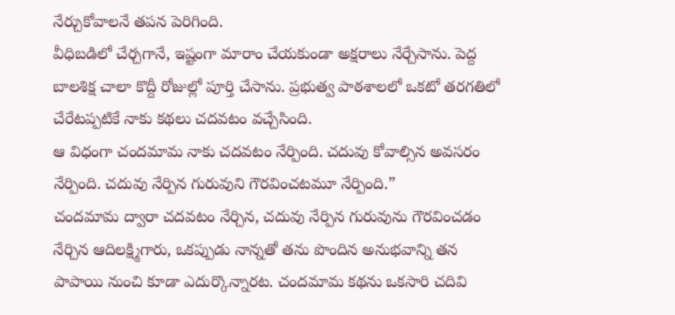నేర్చుకోవాలనే తపన పెరిగింది.
వీధిబడిలో చేర్చగానే, ఇష్టంగా మారాం చేయకుండా అక్షరాలు నేర్చేసాను. పెద్ద బాలశిక్ష చాలా కొద్దీ రోజుల్లో పూర్తి చేసాను. ప్రభుత్వ పాఠశాలలో ఒకటో తరగతిలో చేరేటప్పటికే నాకు కథలు చదవటం వచ్చేసింది.
ఆ విధంగా చందమామ నాకు చదవటం నేర్పింది. చదువు కోవాల్సిన అవసరం నేర్పింది. చదువు నేర్పిన గురువుని గౌరవించటమూ నేర్పింది.”
చందమామ ద్వారా చదవటం నేర్చిన, చదువు నేర్పిన గురువును గౌరవించడం నేర్చిన ఆదిలక్ష్మిగారు, ఒకప్పుడు నాన్నతో తను పొందిన అనుభవాన్ని తన పాపాయి నుంచి కూడా ఎదుర్కొన్నారట. చందమామ కథను ఒకసారి చదివి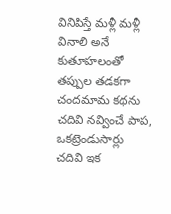వినిపిస్తే మళ్లీ మళ్లీ వినాలి అనే కుతూహలంతో తప్పుల తడకగా చందమామ కథను చదివి నవ్వించే పాప, ఒకట్రెండుసార్లు చదివి ఇక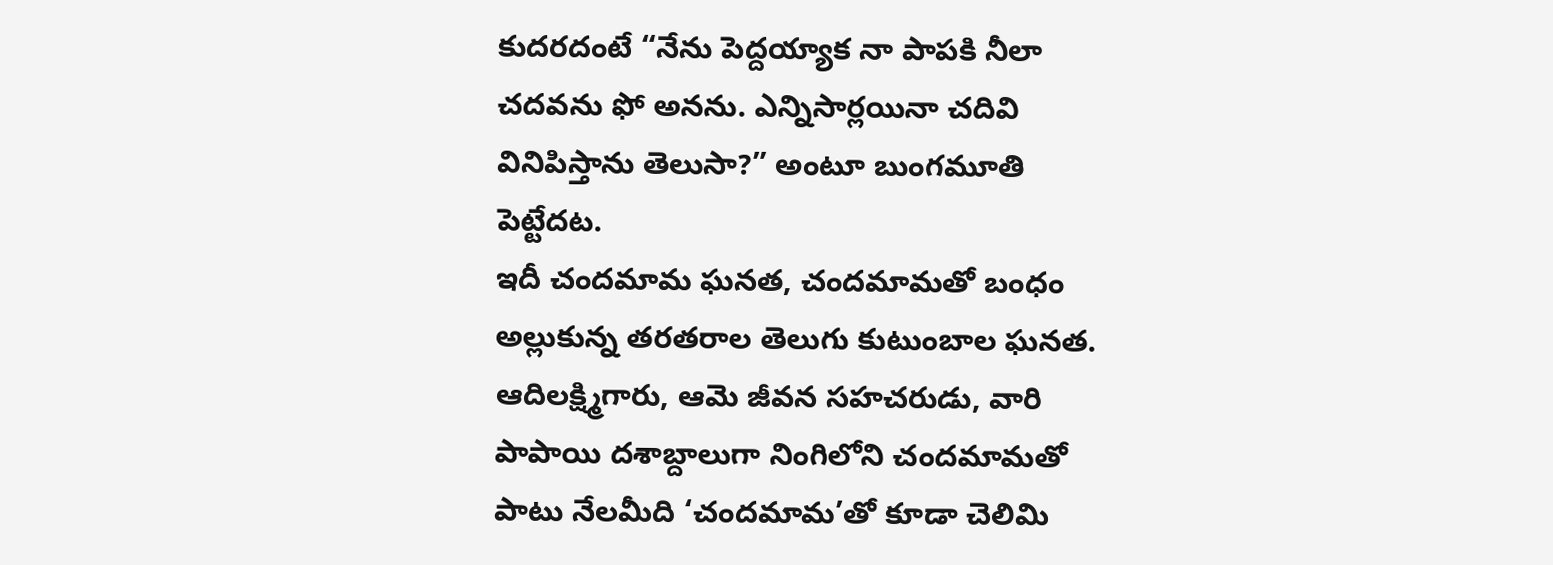కుదరదంటే “నేను పెద్దయ్యాక నా పాపకి నీలా చదవను ఫో అనను. ఎన్నిసార్లయినా చదివి వినిపిస్తాను తెలుసా?” అంటూ బుంగమూతి పెట్టేదట.
ఇదీ చందమామ ఘనత, చందమామతో బంధం అల్లుకున్న తరతరాల తెలుగు కుటుంబాల ఘనత. ఆదిలక్ష్మిగారు, ఆమె జీవన సహచరుడు, వారి పాపాయి దశాబ్దాలుగా నింగిలోని చందమామతో పాటు నేలమీది ‘చందమామ’తో కూడా చెలిమి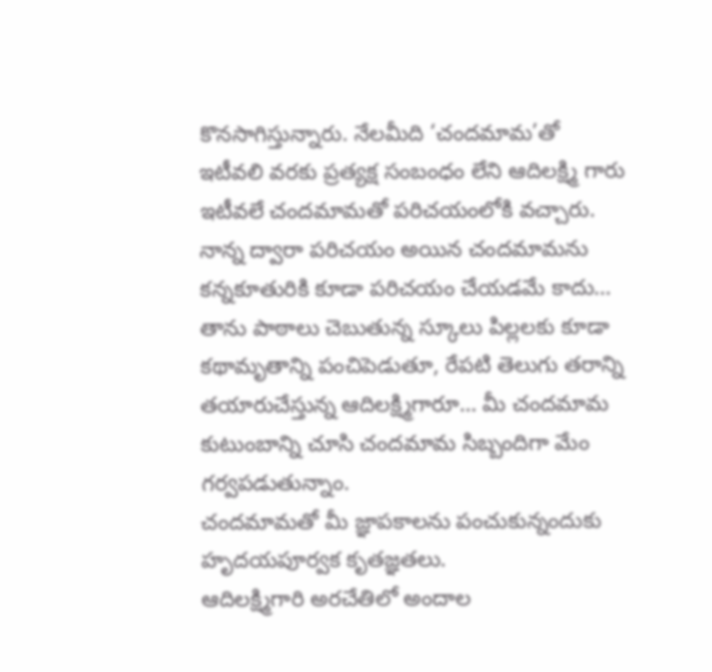కొనసాగిస్తున్నారు. నేలమీది ‘చందమామ’తో ఇటీవలి వరకు ప్రత్యక్ష సంబంధం లేని ఆదిలక్ష్మి గారు ఇటీవలే చందమామతో పరిచయంలోకి వచ్చారు.
నాన్న ద్వారా పరిచయం అయిన చందమామను కన్నకూతురికి కూడా పరిచయం చేయడమే కాదు… తాను పాఠాలు చెబుతున్న స్కూలు పిల్లలకు కూడా కథామృతాన్ని పంచిపెడుతూ, రేపటి తెలుగు తరాన్ని తయారుచేస్తున్న ఆదిలక్ష్మిగారూ… మీ చందమామ కుటుంబాన్ని చూసి చందమామ సిబ్బందిగా మేం గర్వపడుతున్నాం.
చందమామతో మీ జ్ఞాపకాలను పంచుకున్నందుకు హృదయపూర్వక కృతజ్ఞతలు.
ఆదిలక్ష్మిగారి అరచేతిలో అందాల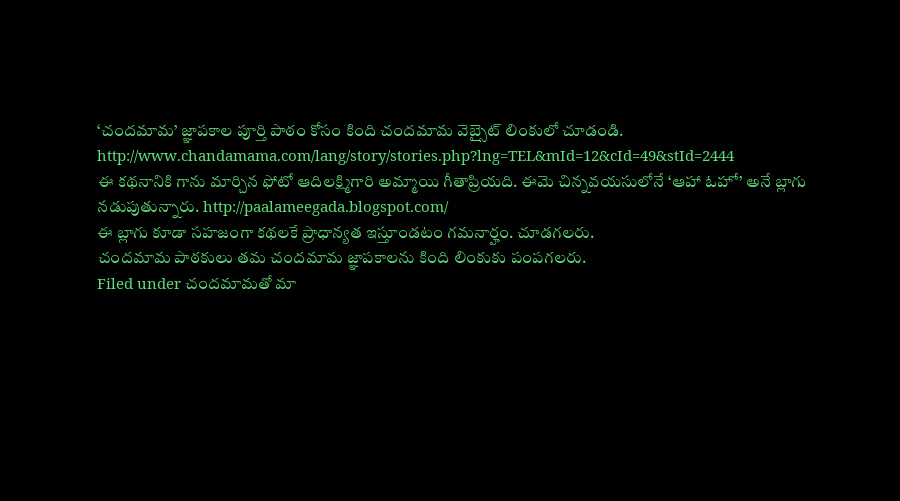‘చందమామ’ జ్ఞాపకాల పూర్తి పాఠం కోసం కింది చందమామ వెబ్సైట్ లింకులో చూడండి.
http://www.chandamama.com/lang/story/stories.php?lng=TEL&mId=12&cId=49&stId=2444
ఈ కథనానికి గాను మార్చిన ఫోటో ఆదిలక్ష్మిగారి అమ్మాయి గీతాప్రియది. ఈమె చిన్నవయసులోనే ‘ఆహా ఓహో’ అనే బ్లాగు నడుపుతున్నారు. http://paalameegada.blogspot.com/
ఈ బ్లాగు కూడా సహజంగా కథలకే ప్రాధాన్యత ఇస్తూండటం గమనార్హం. చూడగలరు.
చందమామ పాఠకులు తమ చందమామ జ్ఞాపకాలను కింది లింకుకు పంపగలరు.
Filed under చందమామతో మా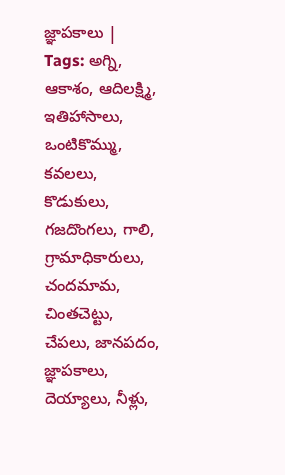జ్ఞాపకాలు | Tags: అగ్ని, ఆకాశం, ఆదిలక్ష్మి, ఇతిహాసాలు, ఒంటికొమ్ము, కవలలు, కొడుకులు, గజదొంగలు, గాలి, గ్రామాధికారులు, చందమామ, చింతచెట్టు, చేపలు, జానపదం, జ్ఞాపకాలు, దెయ్యాలు, నీళ్లు,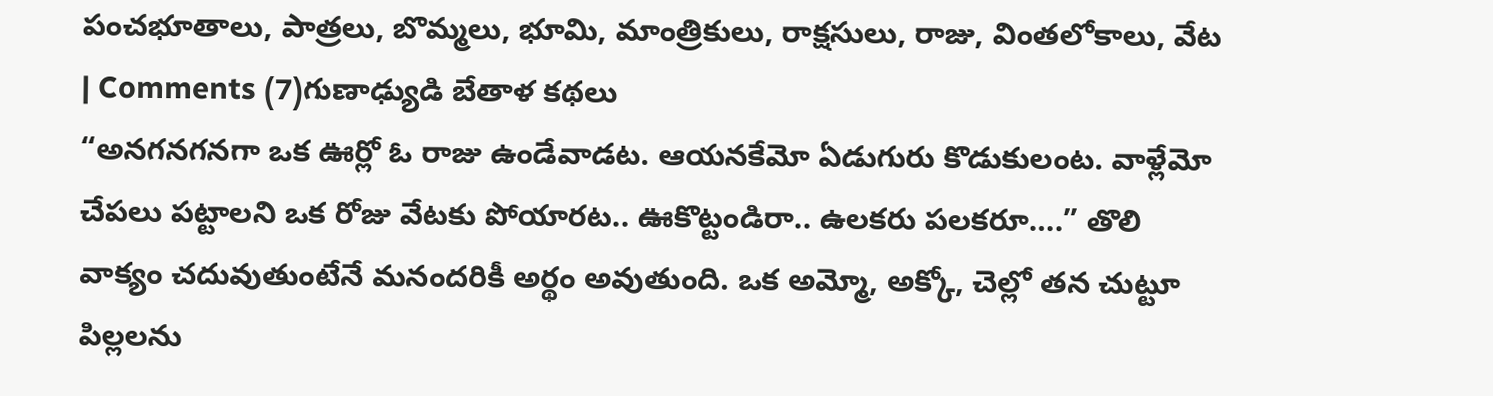పంచభూతాలు, పాత్రలు, బొమ్మలు, భూమి, మాంత్రికులు, రాక్షసులు, రాజు, వింతలోకాలు, వేట | Comments (7)గుణాఢ్యుడి బేతాళ కథలు
“అనగనగనగా ఒక ఊర్లో ఓ రాజు ఉండేవాడట. ఆయనకేమో ఏడుగురు కొడుకులంట. వాళ్లేమో చేపలు పట్టాలని ఒక రోజు వేటకు పోయారట.. ఊకొట్టండిరా.. ఉలకరు పలకరూ….” తొలి వాక్యం చదువుతుంటేనే మనందరికీ అర్థం అవుతుంది. ఒక అమ్మో, అక్కో, చెల్లో తన చుట్టూ పిల్లలను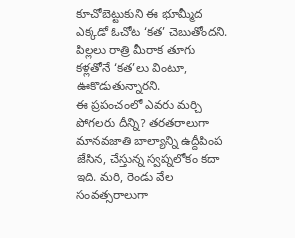కూచోబెట్టుకుని ఈ భూమ్మీద ఎక్కడో ఓచోట ‘కత’ చెబుతోందని. పిల్లలు రాత్రి మీరాక తూగు కళ్లతోనే ‘కత’లు వింటూ, ఊకొడుతున్నారని.
ఈ ప్రపంచంలో ఎవరు మర్చి పోగలరు దీన్ని? తరతరాలుగా మానవజాతి బాల్యాన్ని ఉద్దీపింప జేసిన, చేస్తున్న స్వప్నలోకం కదా ఇది. మరి, రెండు వేల సంవత్సరాలుగా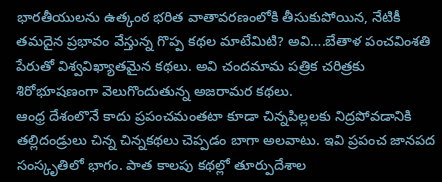భారతీయులను ఉత్కంఠ భరిత వాతావరణంలోకి తీసుకుపోయిన, నేటికీ తమదైన ప్రభావం వేస్తున్న గొప్ప కథల మాటేమిటి? అవి….బేతాళ పంచవింశతి పేరుతో విశ్వవిఖ్యాతమైన కథలు. అవి చందమామ పత్రిక చరిత్రకు శిరోభూషణంగా వెలుగొందుతున్న అజరామర కథలు.
ఆంధ్ర దేశంలొనే కాదు ప్రపంచమంతటా కూడా చిన్నపిల్లలకు నిద్రపోవడానికి తల్లిదండ్రులు చిన్న చిన్నకథలు చెప్పడం బాగా అలవాటు. ఇవి ప్రపంచ జానపద సంస్కృతిలో భాగం. పాత కాలపు కథల్లో తూర్పుదేశాల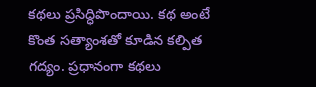కథలు ప్రసిద్ధిపొందాయి. కథ అంటే కొంత సత్యాంశతో కూడిన కల్పిత గద్యం. ప్రధానంగా కథలు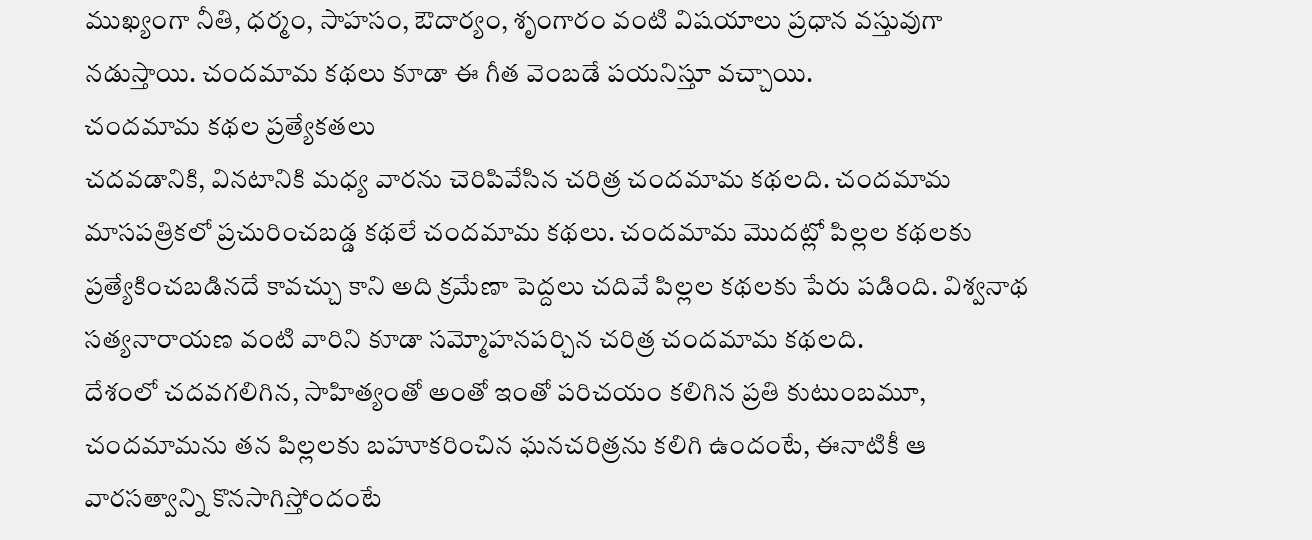ముఖ్యంగా నీతి, ధర్మం, సాహసం, ఔదార్యం, శృంగారం వంటి విషయాలు ప్రధాన వస్తువుగా నడుస్తాయి. చందమామ కథలు కూడా ఈ గీత వెంబడే పయనిస్తూ వచ్చాయి.
చందమామ కథల ప్రత్యేకతలు
చదవడానికి, వినటానికి మధ్య వారను చెరిపివేసిన చరిత్ర చందమామ కథలది. చందమామ మాసపత్రికలో ప్రచురించబడ్డ కథలే చందమామ కథలు. చందమామ మొదట్లో పిల్లల కథలకు ప్రత్యేకించబడినదే కావచ్చు కాని అది క్రమేణా పెద్దలు చదివే పిల్లల కథలకు పేరు పడింది. విశ్వనాథ సత్యనారాయణ వంటి వారిని కూడా సమ్మోహనపర్చిన చరిత్ర చందమామ కథలది.
దేశంలో చదవగలిగిన, సాహిత్యంతో అంతో ఇంతో పరిచయం కలిగిన ప్రతి కుటుంబమూ, చందమామను తన పిల్లలకు బహూకరించిన ఘనచరిత్రను కలిగి ఉందంటే, ఈనాటికీ ఆ వారసత్వాన్ని కొనసాగిస్తోందంటే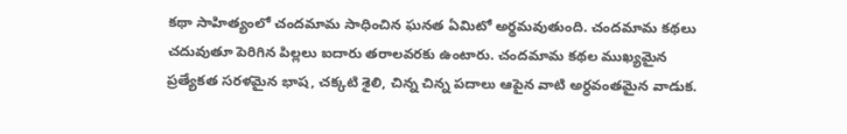కథా సాహిత్యంలో చందమామ సాధించిన ఘనత ఏమిటో అర్థమవుతుంది. చందమామ కథలు చదువుతూ పెరిగిన పిల్లలు ఐదారు తరాలవరకు ఉంటారు. చందమామ కథల ముఖ్యమైన ప్రత్యేకత సరళమైన భాష, చక్కటి శైలి, చిన్న చిన్న పదాలు ఆపైన వాటి అర్ధవంతమైన వాడుక.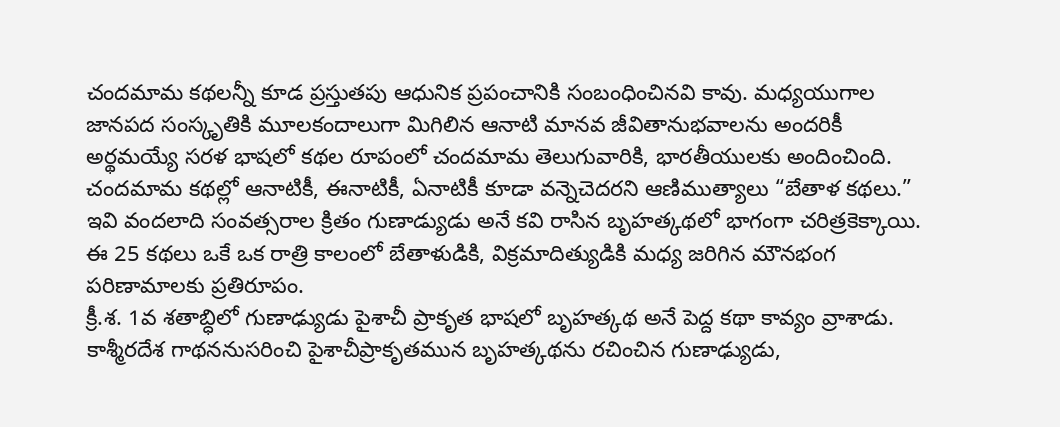చందమామ కథలన్నీ కూడ ప్రస్తుతపు ఆధునిక ప్రపంచానికి సంబంధించినవి కావు. మధ్యయుగాల జానపద సంస్కృతికి మూలకందాలుగా మిగిలిన ఆనాటి మానవ జీవితానుభవాలను అందరికీ అర్థమయ్యే సరళ భాషలో కథల రూపంలో చందమామ తెలుగువారికి, భారతీయులకు అందించింది.
చందమామ కథల్లో ఆనాటికీ, ఈనాటికీ, ఏనాటికీ కూడా వన్నెచెదరని ఆణిముత్యాలు “బేతాళ కథలు.” ఇవి వందలాది సంవత్సరాల క్రితం గుణాడ్యుడు అనే కవి రాసిన బృహత్కథలో భాగంగా చరిత్రకెక్కాయి. ఈ 25 కథలు ఒకే ఒక రాత్రి కాలంలో బేతాళుడికి, విక్రమాదిత్యుడికి మధ్య జరిగిన మౌనభంగ పరిణామాలకు ప్రతిరూపం.
క్రీ.శ. 1వ శతాబ్ధిలో గుణాఢ్యుడు పైశాచీ ప్రాకృత భాషలో బృహత్కథ అనే పెద్ద కథా కావ్యం వ్రాశాడు. కాశ్మీరదేశ గాథననుసరించి పైశాచీప్రాకృతమున బృహత్కథను రచించిన గుణాఢ్యుడు,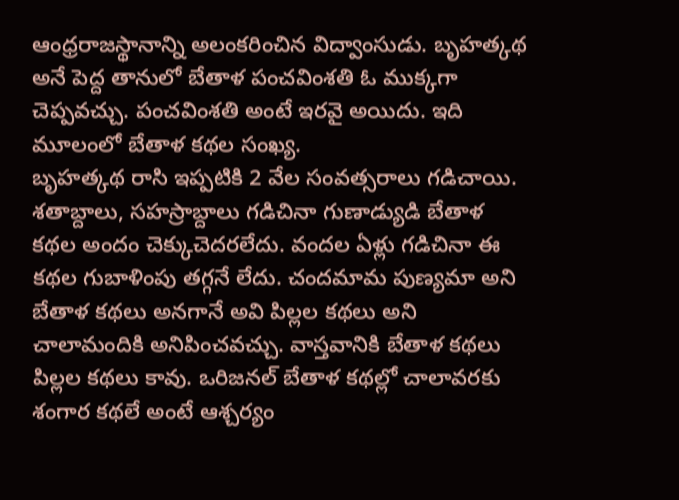ఆంధ్రరాజస్థానాన్ని అలంకరించిన విద్వాంసుడు. బృహత్కథ అనే పెద్ద తానులో బేతాళ పంచవింశతి ఓ ముక్కగా చెప్పవచ్చు. పంచవింశతి అంటే ఇరవై అయిదు. ఇది మూలంలో బేతాళ కథల సంఖ్య.
బృహత్కథ రాసి ఇప్పటికి 2 వేల సంవత్సరాలు గడిచాయి. శతాబ్దాలు, సహస్రాబ్దాలు గడిచినా గుణాడ్యుడి బేతాళ కథల అందం చెక్కుచెదరలేదు. వందల ఏళ్లు గడిచినా ఈ కథల గుబాళింపు తగ్గనే లేదు. చందమామ పుణ్యమా అని బేతాళ కథలు అనగానే అవి పిల్లల కథలు అని చాలామందికి అనిపించవచ్చు. వాస్తవానికి బేతాళ కథలు పిల్లల కథలు కావు. ఒరిజనల్ బేతాళ కథల్లో చాలావరకు శంగార కథలే అంటే ఆశ్చర్యం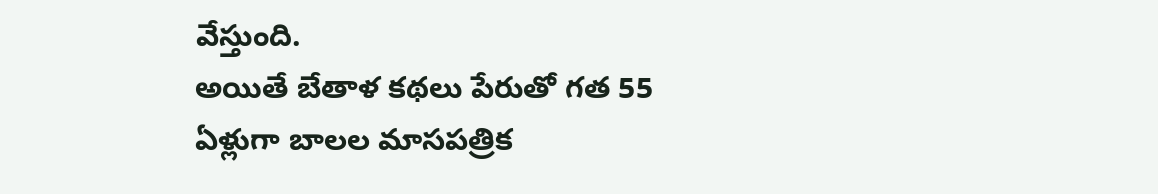వేస్తుంది.
అయితే బేతాళ కథలు పేరుతో గత 55 ఏళ్లుగా బాలల మాసపత్రిక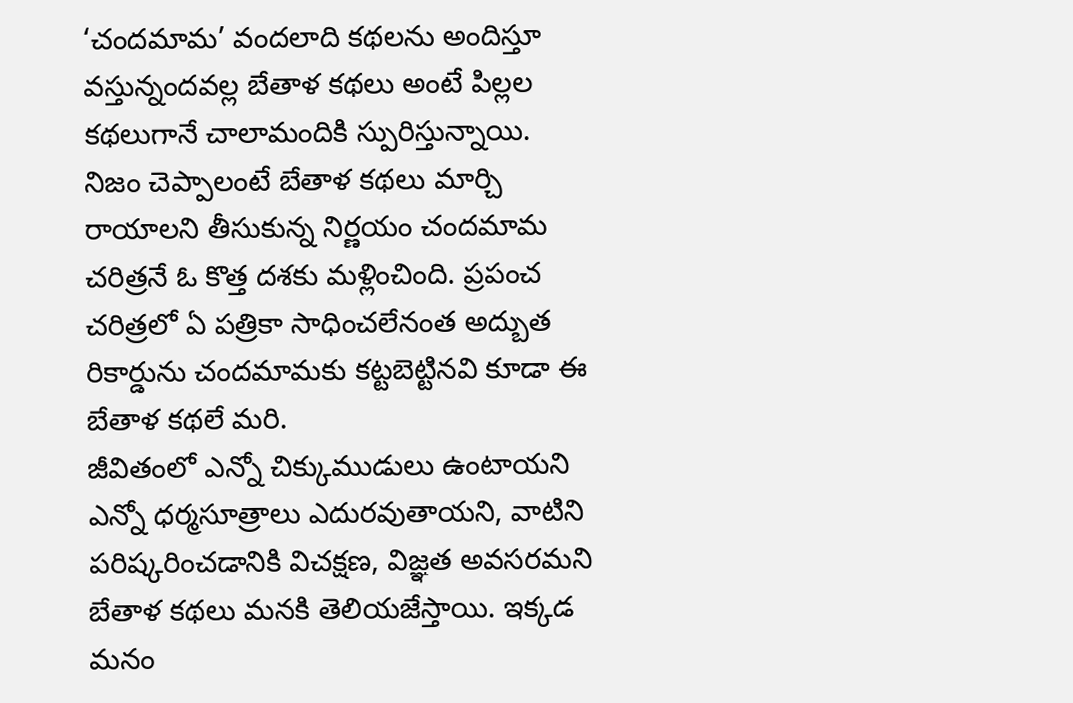‘చందమామ’ వందలాది కథలను అందిస్తూ వస్తున్నందవల్ల బేతాళ కథలు అంటే పిల్లల కథలుగానే చాలామందికి స్పురిస్తున్నాయి. నిజం చెప్పాలంటే బేతాళ కథలు మార్చి రాయాలని తీసుకున్న నిర్ణయం చందమామ చరిత్రనే ఓ కొత్త దశకు మళ్లించింది. ప్రపంచ చరిత్రలో ఏ పత్రికా సాధించలేనంత అద్బుత రికార్డును చందమామకు కట్టబెట్టినవి కూడా ఈ బేతాళ కథలే మరి.
జీవితంలో ఎన్నో చిక్కుముడులు ఉంటాయని ఎన్నో ధర్మసూత్రాలు ఎదురవుతాయని, వాటిని పరిష్కరించడానికి విచక్షణ, విజ్ఞత అవసరమని బేతాళ కథలు మనకి తెలియజేస్తాయి. ఇక్కడ మనం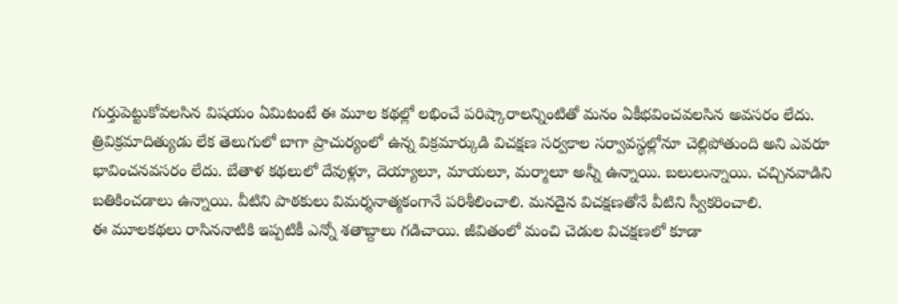గుర్తుపెట్టుకోవలసిన విషయం ఏమిటంటే ఈ మూల కథల్లో లభించే పరిష్కారాలన్నింటితో మనం ఏకీభవించవలసిన అవసరం లేదు.
త్రివిక్రమాదిత్యుడు లేక తెలుగులో బాగా ప్రాచుర్యంలో ఉన్న విక్రమార్కుడి విచక్షణ సర్వకాల సర్వావస్థల్లోనూ చెల్లిపోతుంది అని ఎవరూ భావించనవసరం లేదు. బేతాళ కథలులో దేవుళ్లూ, దెయ్యాలూ, మాయలూ, మర్మాలూ అన్నీ ఉన్నాయి. బలులున్నాయి. చచ్చినవాడిని బతికించడాలు ఉన్నాయి. వీటిని పాఠకులు విమర్శనాత్మకంగానే పరిశీలించాలి. మనదైన విచక్షణతోనే వీటిని స్వీకరించాలి.
ఈ మూలకథలు రాసిననాటికి ఇప్పటికీ ఎన్నో శతాబ్దాలు గడిచాయి. జీవితంలో మంచి చెడుల విచక్షణలో కూడా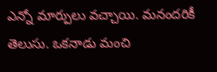ఎన్నో మార్పులు వచ్చాయి. మనందరికీ తెలుసు. ఒకనాడు మంచి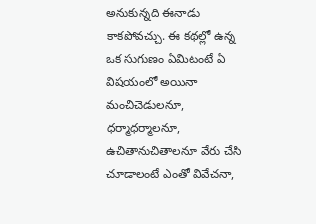అనుకున్నది ఈనాడు కాకపోవచ్చు. ఈ కథల్లో ఉన్న ఒక సుగుణం ఏమిటంటే ఏ విషయంలో అయినా మంచిచెడులనూ, ధర్మాధర్మాలనూ, ఉచితానుచితాలనూ వేరు చేసి చూడాలంటే ఎంతో వివేచనా,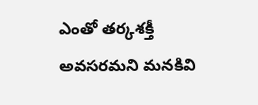ఎంతో తర్కశక్తీ అవసరమని మనకివి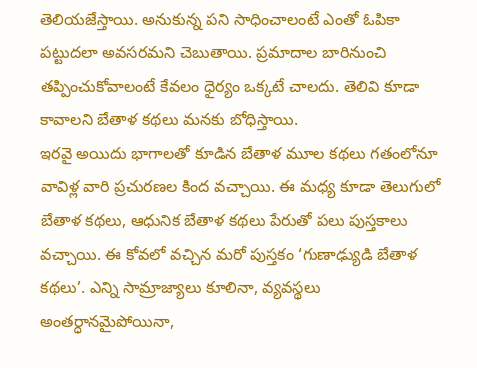తెలియజేస్తాయి. అనుకున్న పని సాధించాలంటే ఎంతో ఓపికా పట్టుదలా అవసరమని చెబుతాయి. ప్రమాదాల బారినుంచి తప్పించుకోవాలంటే కేవలం ధైర్యం ఒక్కటే చాలదు. తెలివి కూడా కావాలని బేతాళ కథలు మనకు బోధిస్తాయి.
ఇరవై అయిదు భాగాలతో కూడిన బేతాళ మూల కథలు గతంలోనూ వావిళ్ల వారి ప్రచురణల కింద వచ్చాయి. ఈ మధ్య కూడా తెలుగులో బేతాళ కథలు, ఆధునిక బేతాళ కథలు పేరుతో పలు పుస్తకాలు వచ్చాయి. ఈ కోవలో వచ్చిన మరో పుస్తకం ‘గుణాఢ్యుడి బేతాళ కథలు’. ఎన్ని సామ్రాజ్యాలు కూలినా, వ్యవస్థలు అంతర్ధానమైపోయినా,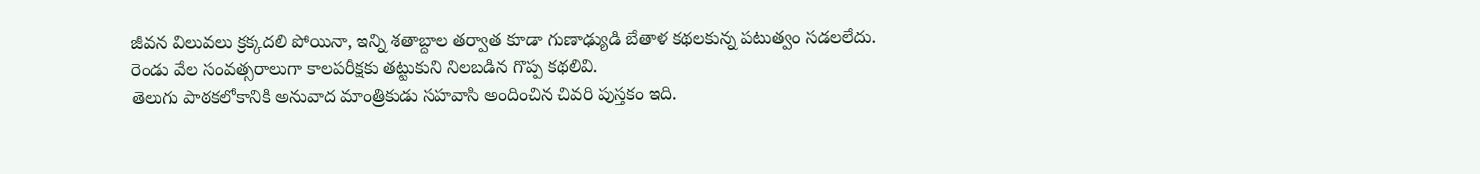జీవన విలువలు క్రక్కదలి పోయినా, ఇన్ని శతాబ్దాల తర్వాత కూడా గుణాఢ్యుడి బేతాళ కథలకున్న పటుత్వం సడలలేదు. రెండు వేల సంవత్సరాలుగా కాలపరీక్షకు తట్టుకుని నిలబడిన గొప్ప కథలివి.
తెలుగు పాఠకలోకానికి అనువాద మాంత్రికుడు సహవాసి అందించిన చివరి పుస్తకం ఇది.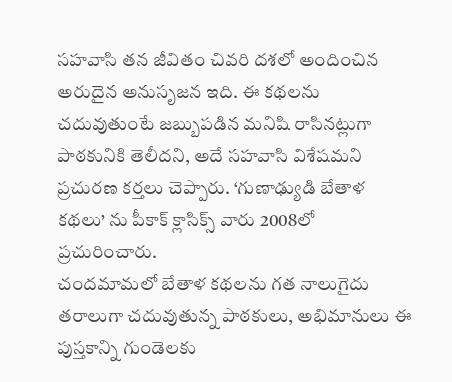సహవాసి తన జీవితం చివరి దశలో అందించిన అరుదైన అనుసృజన ఇది. ఈ కథలను చదువుతుంటే జబ్బుపడిన మనిషి రాసినట్లుగా పాఠకునికి తెలీదని, అదే సహవాసి విశేషమని ప్రచురణ కర్తలు చెప్పారు. ‘గుణాఢ్యుడి బేతాళ కథలు’ ను పీకాక్ క్లాసిక్స్ వారు 2008లో ప్రచురించారు.
చందమామలో బేతాళ కథలను గత నాలుగైదు తరాలుగా చదువుతున్న పాఠకులు, అభిమానులు ఈ పుస్తకాన్ని గుండెలకు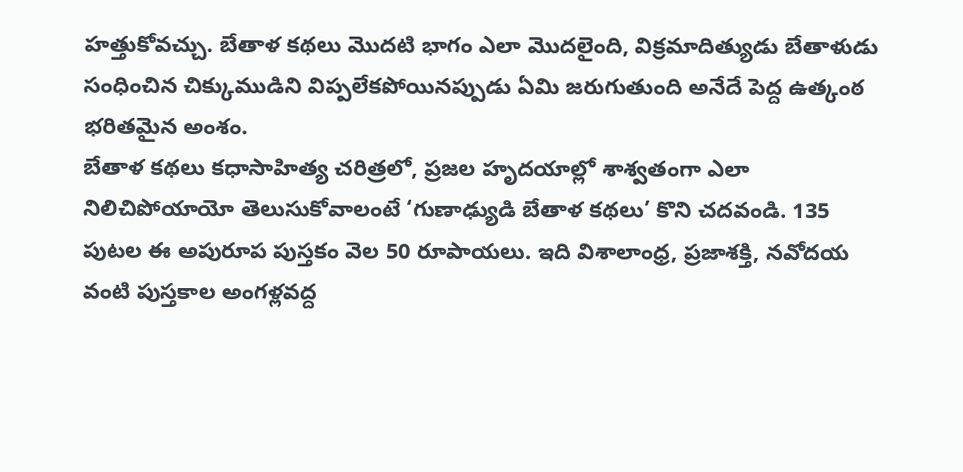హత్తుకోవచ్చు. బేతాళ కథలు మొదటి భాగం ఎలా మొదలైంది, విక్రమాదిత్యుడు బేతాళుడు సంధించిన చిక్కుముడిని విప్పలేకపోయినప్పుడు ఏమి జరుగుతుంది అనేదే పెద్ద ఉత్కంఠ భరితమైన అంశం.
బేతాళ కథలు కధాసాహిత్య చరిత్రలో, ప్రజల హృదయాల్లో శాశ్వతంగా ఎలా నిలిచిపోయాయో తెలుసుకోవాలంటే ‘గుణాఢ్యుడి బేతాళ కథలు’ కొని చదవండి. 135 పుటల ఈ అపురూప పుస్తకం వెల 50 రూపాయలు. ఇది విశాలాంధ్ర, ప్రజాశక్తి, నవోదయ వంటి పుస్తకాల అంగళ్లవద్ద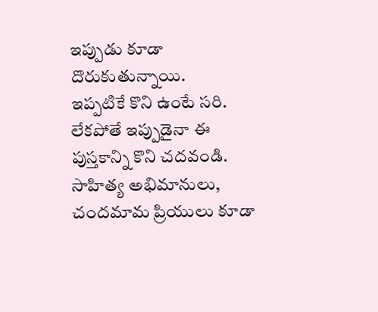ఇప్పుడు కూడా దొరుకుతున్నాయి.
ఇప్పటికే కొని ఉంటే సరి. లేకపోతే ఇప్పుడైనా ఈ పుస్తకాన్ని కొని చదవండి. సాహిత్య అభిమానులు, చందమామ ప్రియులు కూడా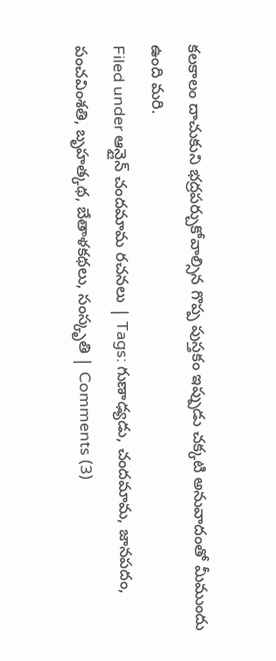కలకాలం దాచుకుని భద్రపర్చుకోవాల్సిన గొప్ప పుస్తకం ఇప్పుడు చక్కటి అనువాదంతో మీముందు ఉంది మరి.
Filed under ఆన్లైన్ చందమామ రచనలు | Tags: గుణాఢ్యడు, చందమామ, జానపదం, పంచవింశతి, బృహత్కథ, బేతాళకథలు, సంస్కృతి | Comments (3)